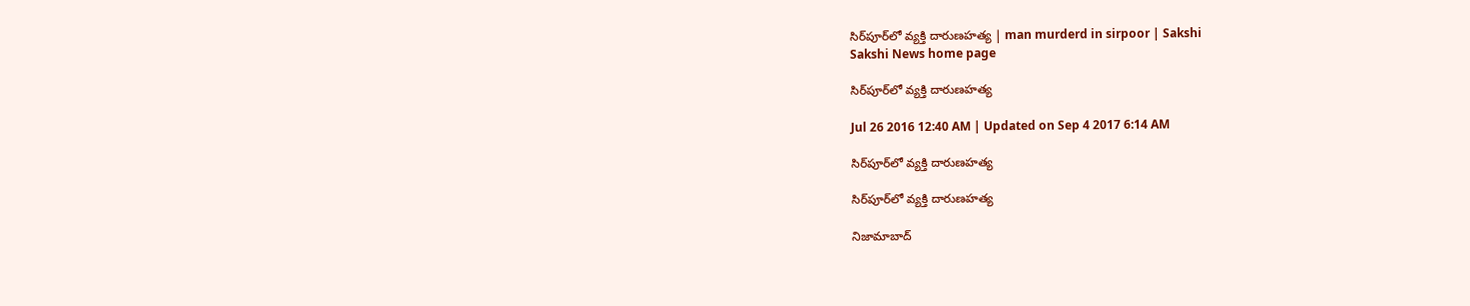సిర్‌పూర్‌లో వ్యక్తి దారుణహత్య | man murderd in sirpoor | Sakshi
Sakshi News home page

సిర్‌పూర్‌లో వ్యక్తి దారుణహత్య

Jul 26 2016 12:40 AM | Updated on Sep 4 2017 6:14 AM

సిర్‌పూర్‌లో వ్యక్తి దారుణహత్య

సిర్‌పూర్‌లో వ్యక్తి దారుణహత్య

నిజామాబాద్‌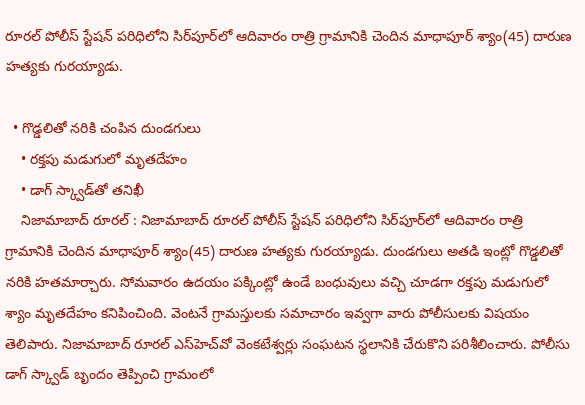రూరల్‌ పోలీస్‌ స్టేషన్‌ పరిధిలోని సిర్‌పూర్‌లో ఆదివారం రాత్రి గ్రామానికి చెందిన మాధాపూర్‌ శ్యాం(45) దారుణ హత్యకు గురయ్యాడు.

  • గొడ్డలితో నరికి చంపిన దుండగులు
    • రక్తపు మడుగులో మృతదేహం
    • డాగ్‌ స్క్వాడ్‌తో తనిఖీ
    నిజామాబాద్‌ రూరల్‌ : నిజామాబాద్‌ రూరల్‌ పోలీస్‌ స్టేషన్‌ పరిధిలోని సిర్‌పూర్‌లో ఆదివారం రాత్రి గ్రామానికి చెందిన మాధాపూర్‌ శ్యాం(45) దారుణ హత్యకు గురయ్యాడు. దుండగులు అతడి ఇంట్లో గొడ్డలితో నరికి హతమార్చారు. సోమవారం ఉదయం పక్కింట్లో ఉండే బంధువులు వచ్చి చూడగా రక్తపు మడుగులో శ్యాం మృతదేహం కనిపించింది. వెంటనే గ్రామస్తులకు సమాచారం ఇవ్వగా వారు పోలీసులకు విషయం తెలిపారు. నిజామాబాద్‌ రూరల్‌ ఎస్‌హెచ్‌వో వెంకటేశ్వర్లు సంఘటన స్థలానికి చేరుకొని పరిశీలించారు. పోలీసు డాగ్‌ స్క్వాడ్‌ బృందం తెప్పించి గ్రామంలో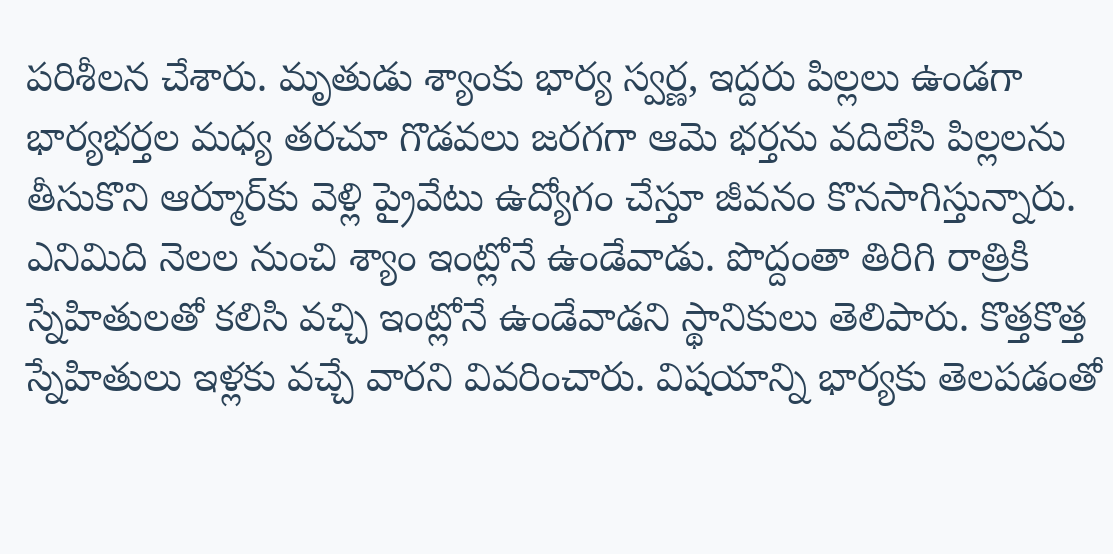పరిశీలన చేశారు. మృతుడు శ్యాంకు భార్య స్వర్ణ, ఇద్దరు పిల్లలు ఉండగా భార్యభర్తల మధ్య తరచూ గొడవలు జరగగా ఆమె భర్తను వదిలేసి పిల్లలను తీసుకొని ఆర్మూర్‌కు వెళ్లి ప్రైవేటు ఉద్యోగం చేస్తూ జీవనం కొనసాగిస్తున్నారు. ఎనిమిది నెలల నుంచి శ్యాం ఇంట్లోనే ఉండేవాడు. పొద్దంతా తిరిగి రాత్రికి స్నేహితులతో కలిసి వచ్చి ఇంట్లోనే ఉండేవాడని స్థానికులు తెలిపారు. కొత్తకొత్త స్నేహితులు ఇళ్లకు వచ్చే వారని వివరించారు. విషయాన్ని భార్యకు తెలపడంతో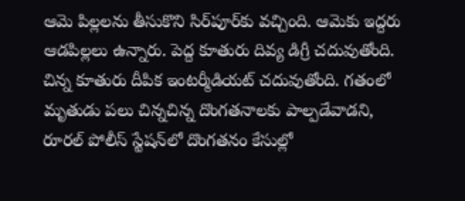ఆమె పిల్లలను తీసుకొని సిర్‌పూర్‌కు వచ్చింది. ఆమెకు ఇద్దరు ఆడపిల్లలు ఉన్నారు. పెద్ద కూతురు దివ్య డిగ్రీ చదువుతోంది. చిన్న కూతురు దీపిక ఇంటర్మీడియట్‌ చదువుతోంది. గతంలో మృతుడు పలు చిన్నచిన్న దొంగతనాలకు పాల్పడేవాడని, రూరల్‌ పోలీస్‌ స్టేషన్‌లో దొంగతనం కేసుల్లో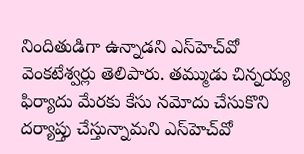నిందితుడిగా ఉన్నాడని ఎస్‌హెచ్‌వో వెంకటేశ్వర్లు తెలిపారు. తమ్ముడు చిన్నయ్య ఫిర్యాదు మేరకు కేసు నమోదు చేసుకొని దర్యాప్తు చేస్తున్నామని ఎస్‌హెచ్‌వో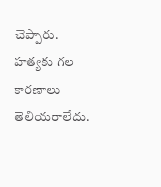చెప్పారు. హత్యకు గల కారణాలు తెలియరాలేదు.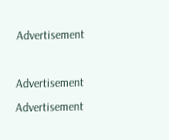Advertisement

Advertisement
Advertisement